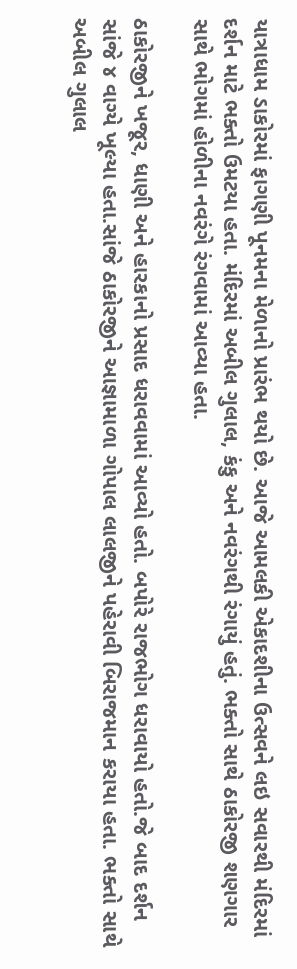યાત્રાધામ ડાકોરમાં ફાગણી પૂનમના મેળાનો પ્રારંભ થયો છે. આજે આમલકી એકાદશીના ઉત્સવને લઇ સવારથી મંદિરમાં દર્શન માટે ભક્તો ઉમટયા હતા. મંદિરમાં અબીલ ગુલાલ, કંકુ અને નવરંગથી રંગાયું હતું. ભક્તો સાથે ઠાકોરજી શણગાર સાથે ભોગમાં હોળીના નવરંગે રંગવામાં આવ્યા હતા.

ઠાકોરજીને ખજૂર, ધાણી અને હારકાનો પ્રસાદ ધરાવવામાં આવ્યો હતો. બપોરે રાજભોગ ધરાવાયો હતો.જે બાદ દર્શન સાંજે ૪ વાગ્યે ખૂલ્યા હતા.સાંજે ઠાકોરજીને આજ્ઞામાળા ગોપાલ લાલજીને પહેરાવી બિરાજમાન કરાયા હતા. ભક્તો સાથે અબીલ ગુલાલ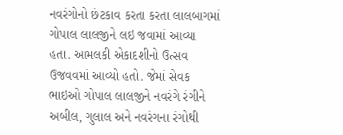નવરંગોનો છંટકાવ કરતા કરતા લાલબાગમાં ગોપાલ લાલજીને લઇ જવામાં આવ્યા હતા. આમલકી એકાદશીનો ઉત્સવ ઉજવવમાં આવ્યો હતો. જેમાં સેવક ભાઇઓ ગોપાલ લાલજીને નવરંગે રંગીને અબીલ, ગુલાલ અને નવરંગના રંગોથી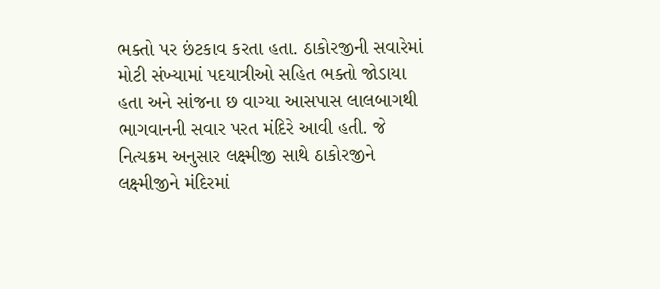ભક્તો પર છંટકાવ કરતા હતા. ઠાકોરજીની સવારેમાં મોટી સંખ્યામાં પદયાત્રીઓ સહિત ભક્તો જોડાયા હતા અને સાંજના છ વાગ્યા આસપાસ લાલબાગથી ભાગવાનની સવાર પરત મંદિરે આવી હતી. જે નિત્યક્રમ અનુસાર લક્ષ્મીજી સાથે ઠાકોરજીને લક્ષ્મીજીને મંદિરમાં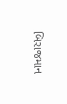બિરાજમાન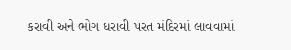કરાવી અને ભોગ ધરાવી પરત મંદિરમાં લાવવામાં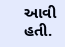આવી હતી.